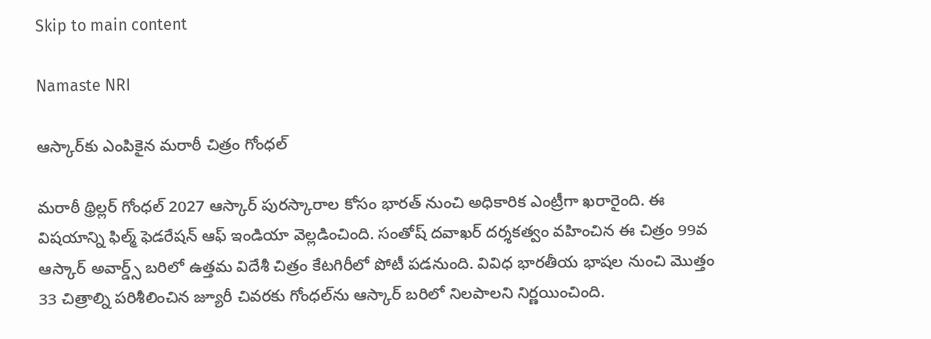Skip to main content

Namaste NRI

ఆస్కార్‌కు ఎంపికైన మరాఠీ చిత్రం గోంధల్

మరాఠీ థ్రిల్లర్‌ గోంధల్‌ 2027 ఆస్కార్‌ పురస్కారాల కోసం భారత్‌ నుంచి అధికారిక ఎంట్రీగా ఖరారైంది. ఈ విషయాన్ని ఫిల్మ్‌ ఫెడరేషన్‌ ఆఫ్‌ ఇండియా వెల్లడించింది. సంతోష్‌ దవాఖర్‌ దర్శకత్వం వహించిన ఈ చిత్రం 99వ ఆస్కార్‌ అవార్డ్స్‌ బరిలో ఉత్తమ విదేశీ చిత్రం కేటగిరీలో పోటీ పడనుంది. వివిధ భారతీయ భాషల నుంచి మొత్తం 33 చిత్రాల్ని పరిశీలించిన జ్యూరీ చివరకు గోంధల్‌ను ఆస్కార్‌ బరిలో నిలపాలని నిర్ణయించింది.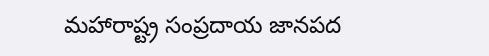మహారాష్ట్ర సంప్రదాయ జానపద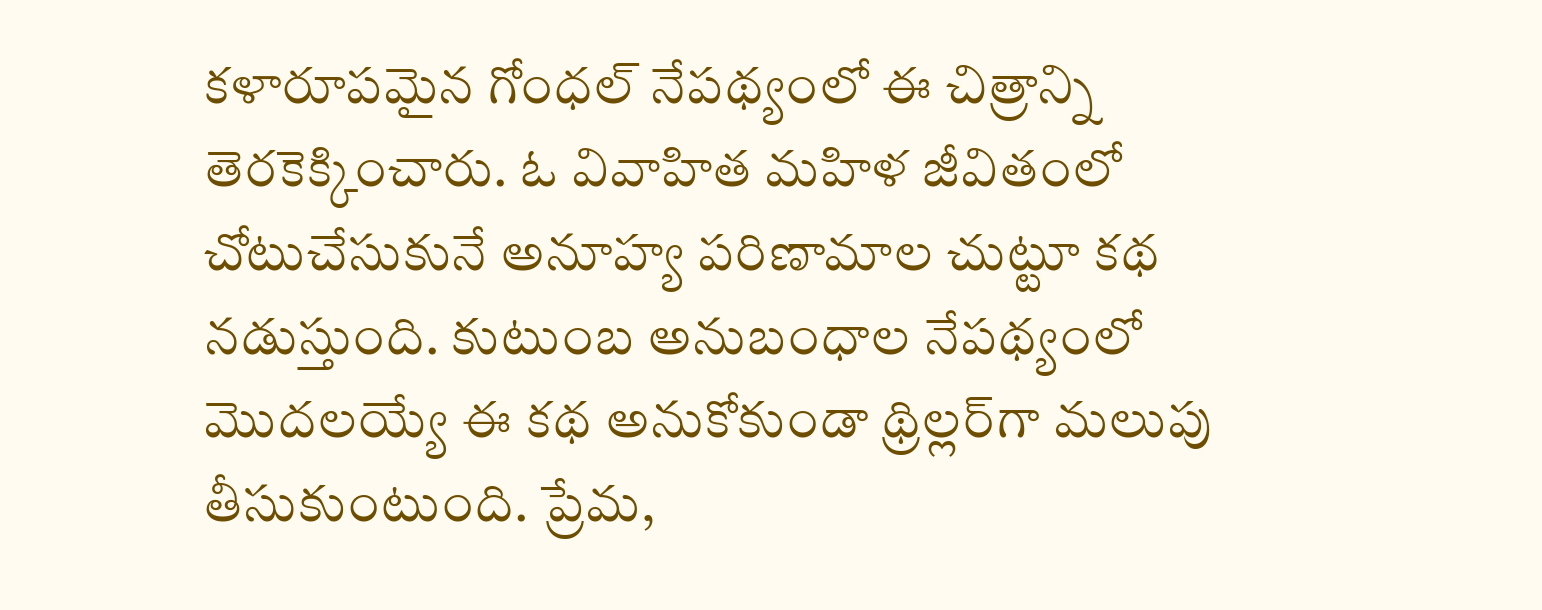కళారూపమైన గోంధల్‌ నేపథ్యంలో ఈ చిత్రాన్ని తెరకెక్కించారు. ఓ వివాహిత మహిళ జీవితంలో చోటుచేసుకునే అనూహ్య పరిణామాల చుట్టూ కథ నడుస్తుంది. కుటుంబ అనుబంధాల నేపథ్యంలో మొదలయ్యే ఈ కథ అనుకోకుండా థ్రిల్లర్‌గా మలుపు తీసుకుంటుంది. ప్రేమ,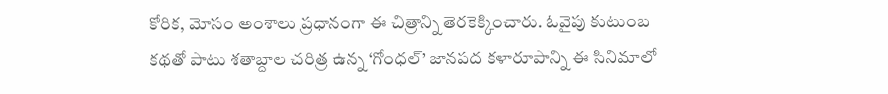కోరిక, మోసం అంశాలు ప్రధానంగా ఈ చిత్రాన్ని తెరకెక్కించారు. ఓవైపు కుటుంబ కథతో పాటు శతాబ్దాల చరిత్ర ఉన్న ‘గోంధల్‌’ జానపద కళారూపాన్ని ఈ సినిమాలో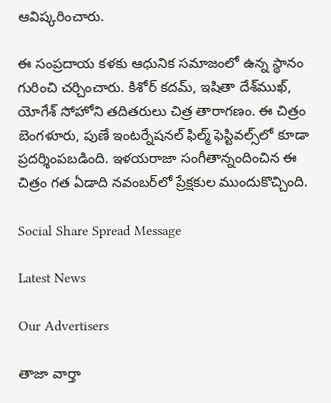ఆవిష్కరించారు.

ఈ సంప్రదాయ కళకు ఆధునిక సమాజంలో ఉన్న స్థానం గురించి చర్చించారు. కిశోర్‌ కదమ్‌, ఇషితా దేశ్‌ముఖ్‌, యోగేశ్‌ సోహోని తదితరులు చిత్ర తారాగణం. ఈ చిత్రం బెంగళూరు, పుణే ఇంటర్నేషనల్‌ ఫిల్మ్‌ ఫెస్టివల్స్‌లో కూడా ప్రదర్శింపబడింది. ఇళయరాజా సంగీతాన్నందించిన ఈ చిత్రం గత ఏడాది నవంబర్‌లో ప్రేక్షకుల ముందుకొచ్చింది.

Social Share Spread Message

Latest News

Our Advertisers

తాజా వార్తా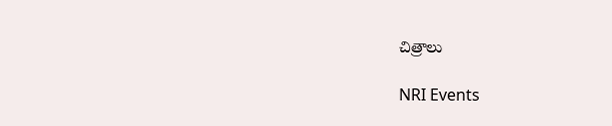చిత్రాలు

NRI Events